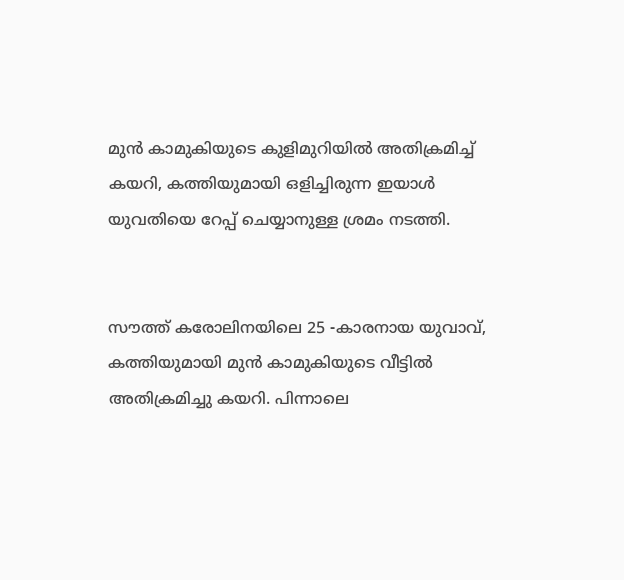മുന്‍ കാമുകിയുടെ കുളിമുറിയില്‍ അതിക്രമിച്ച് കയറി, കത്തിയുമായി ഒളിച്ചിരുന്ന ഇയാൾ യുവതിയെ റേപ്പ് ചെയ്യാനുള്ള ശ്രമം നടത്തി.


സൗത്ത് കരോലിനയിലെ 25 -കാരനായ യുവാവ്, കത്തിയുമായി മുൻ കാമുകിയുടെ വീട്ടിൽ അതിക്രമിച്ചു കയറി. പിന്നാലെ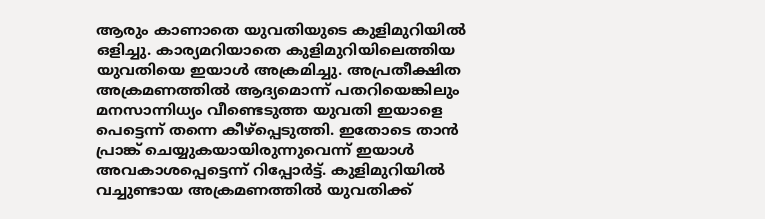ആരും കാണാതെ യുവതിയുടെ കുളിമുറിയില്‍ ഒളിച്ചു. കാര്യമറിയാതെ കുളിമുറിയിലെത്തിയ യുവതിയെ ഇയാൾ അക്രമിച്ചു. അപ്രതീക്ഷിത അക്രമണത്തിൽ ആദ്യമൊന്ന് പതറിയെങ്കിലും മനസാന്നിധ്യം വീണ്ടെടുത്ത യുവതി ഇയാളെ പെട്ടെന്ന് തന്നെ കീഴ്പ്പെടുത്തി. ഇതോടെ താന്‍ പ്രാങ്ക് ചെയ്യുകയായിരുന്നുവെന്ന് ഇയാൾ അവകാശപ്പെട്ടെന്ന് റിപ്പോര്‍ട്ട്. കുളിമുറിയില്‍ വച്ചുണ്ടായ അക്രമണത്തില്‍ യുവതിക്ക്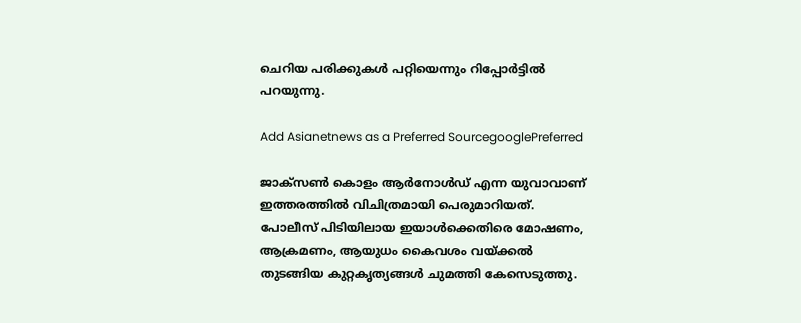ചെറിയ പരിക്കുകൾ പറ്റിയെന്നും റിപ്പോര്‍ട്ടില്‍ പറയുന്നു.

Add Asianetnews as a Preferred SourcegooglePreferred

ജാക്‌സൺ കൊളം ആർനോൾഡ് എന്ന യുവാവാണ് ഇത്തരത്തിൽ വിചിത്രമായി പെരുമാറിയത്. പോലീസ് പിടിയിലായ ഇയാൾക്കെതിരെ മോഷണം, ആക്രമണം, ആയുധം കൈവശം വയ്ക്കൽ തുടങ്ങിയ കുറ്റകൃത്യങ്ങൾ ചുമത്തി കേസെടുത്തു.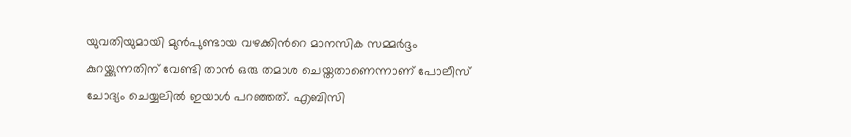യുവതിയുമായി മുൻപുണ്ടായ വഴക്കിന്‍റെ മാനസിക സമ്മർദ്ദം കുറയ്ക്കുന്നതിന് വേണ്ടി താൻ ഒരു തമാശ ചെയ്തതാണെന്നാണ് പോലീസ് ചോദ്യം ചെയ്യലിൽ ഇയാൾ പറഞ്ഞത്. എബിസി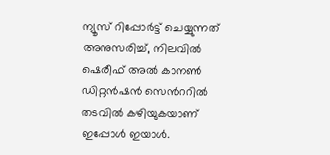ന്യൂസ് റിപ്പോർട്ട് ചെയ്യുന്നത് അനുസരിച്ച്, നിലവിൽ ഷെരീഫ് അൽ കാനൺ ഡിറ്റൻഷൻ സെന്‍ററിൽ തടവിൽ കഴിയുകയാണ് ഇപ്പോൾ ഇയാൾ.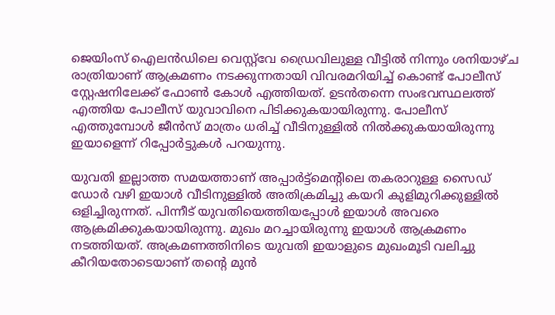ജെയിംസ് ഐലൻഡിലെ വെസ്റ്റ്‌വേ ഡ്രൈവിലുള്ള വീട്ടിൽ നിന്നും ശനിയാഴ്ച രാത്രിയാണ് ആക്രമണം നടക്കുന്നതായി വിവരമറിയിച്ച് കൊണ്ട് പോലീസ് സ്റ്റേഷനിലേക്ക് ഫോൺ കോൾ എത്തിയത്. ഉടൻതന്നെ സംഭവസ്ഥലത്ത് എത്തിയ പോലീസ് യുവാവിനെ പിടിക്കുകയായിരുന്നു. പോലീസ് എത്തുമ്പോൾ ജീൻസ് മാത്രം ധരിച്ച് വീടിനുള്ളിൽ നിൽക്കുകയായിരുന്നു ഇയാളെന്ന് റിപ്പോര്‍ട്ടുകൾ പറയുന്നു.

യുവതി ഇല്ലാത്ത സമയത്താണ് അപ്പാർട്ട്മെന്‍റിലെ തകരാറുള്ള സൈഡ് ഡോർ വഴി ഇയാൾ വീടിനുള്ളിൽ അതിക്രമിച്ചു കയറി കുളിമുറിക്കുള്ളിൽ ഒളിച്ചിരുന്നത്. പിന്നീട് യുവതിയെത്തിയപ്പോൾ ഇയാൾ അവരെ ആക്രമിക്കുകയായിരുന്നു. മുഖം മറച്ചായിരുന്നു ഇയാൾ ആക്രമണം നടത്തിയത്. അക്രമണത്തിനിടെ യുവതി ഇയാളുടെ മുഖംമൂടി വലിച്ചു കീറിയതോടെയാണ് തന്‍റെ മുൻ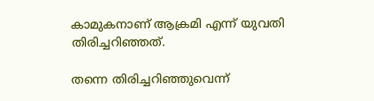കാമുകനാണ് ആക്രമി എന്ന് യുവതി തിരിച്ചറിഞ്ഞത്.

തന്നെ തിരിച്ചറിഞ്ഞുവെന്ന്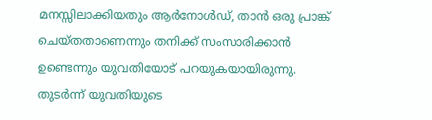മനസ്സിലാക്കിയതും ആർനോൾഡ്, താൻ ഒരു പ്രാങ്ക് ചെയ്തതാണെന്നും തനിക്ക് സംസാരിക്കാൻ ഉണ്ടെന്നും യുവതിയോട് പറയുകയായിരുന്നു. തുടർന്ന് യുവതിയുടെ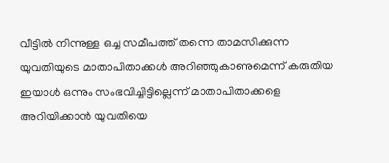വീട്ടിൽ നിന്നുള്ള ഒച്ച സമീപത്ത് തന്നെ താമസിക്കുന്ന യുവതിയുടെ മാതാപിതാക്കൾ അറിഞ്ഞുകാണുമെന്ന് കരുതിയ ഇയാൾ ഒന്നും സംഭവിച്ചിട്ടില്ലെന്ന് മാതാപിതാക്കളെ അറിയിക്കാൻ യുവതിയെ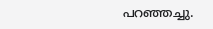പറഞ്ഞച്ചു.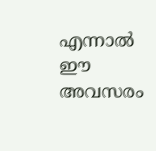എന്നാല്‍ ഈ അവസരം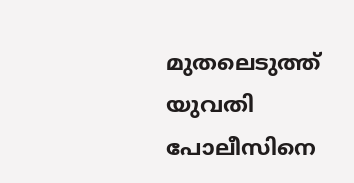മുതലെടുത്ത് യുവതി പോലീസിനെ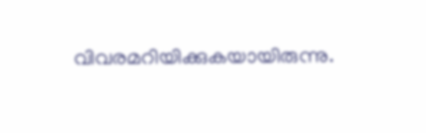വിവരമറിയിക്കുകയായിരുന്നു.